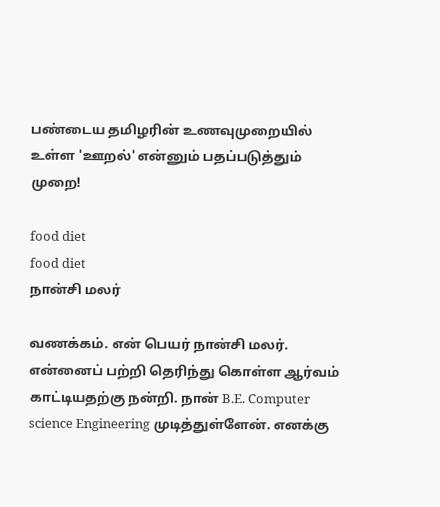பண்டைய தமிழரின் உணவுமுறையில் உள்ள 'ஊறல்' என்னும் பதப்படுத்தும் முறை!

food diet
food diet
நான்சி மலர்

வணக்கம். என் பெயர் நான்சி மலர். என்னைப் பற்றி தெரிந்து கொள்ள ஆர்வம் காட்டியதற்கு நன்றி. நான் B.E. Computer science Engineering முடித்துள்ளேன். எனக்கு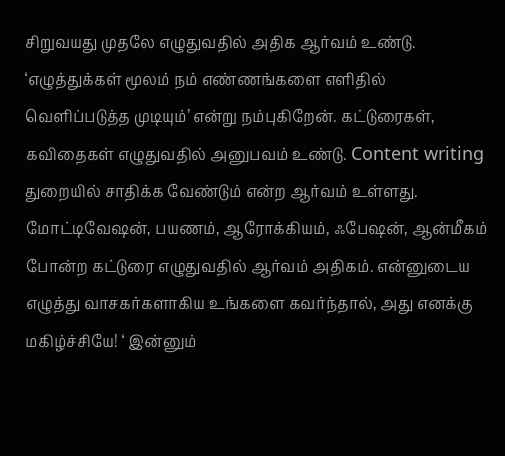சிறுவயது முதலே எழுதுவதில் அதிக ஆர்வம் உண்டு. ‘எழுத்துக்கள் மூலம் நம் எண்ணங்களை எளிதில் வெளிப்படுத்த முடியும்’ என்று நம்புகிறேன். கட்டுரைகள், கவிதைகள் எழுதுவதில் அனுபவம் உண்டு. Content writing துறையில் சாதிக்க வேண்டும் என்ற ஆர்வம் உள்ளது. மோட்டிவேஷன், பயணம், ஆரோக்கியம், ஃபேஷன், ஆன்மீகம் போன்ற கட்டுரை எழுதுவதில் ஆர்வம் அதிகம். என்னுடைய எழுத்து வாசகர்களாகிய உங்களை கவர்ந்தால், அது எனக்கு மகிழ்ச்சியே! ‘ இன்னும்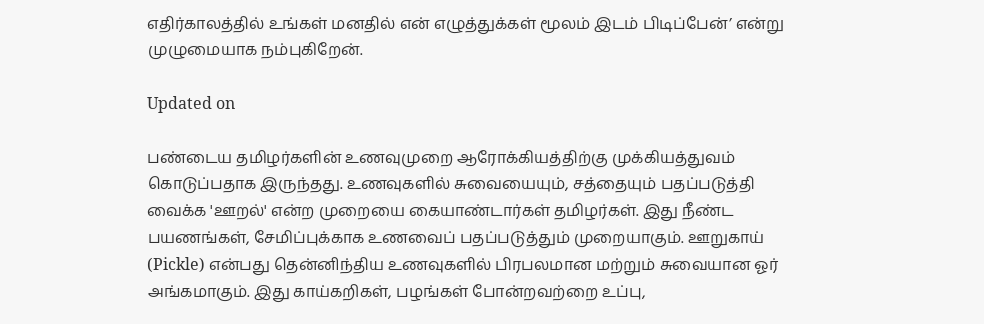எதிர்காலத்தில் உங்கள் மனதில் என் எழுத்துக்கள் மூலம் இடம் பிடிப்பேன்’ என்று முழுமையாக நம்புகிறேன்.

Updated on

பண்டைய தமிழர்களின் உணவுமுறை ஆரோக்கியத்திற்கு முக்கியத்துவம் கொடுப்பதாக இருந்தது. உணவுகளில் சுவையையும், சத்தையும் பதப்படுத்தி வைக்க 'ஊறல்' என்ற முறையை கையாண்டார்கள் தமிழர்கள். இது நீண்ட பயணங்கள், சேமிப்புக்காக உணவைப் பதப்படுத்தும் முறையாகும். ஊறுகாய் (Pickle) என்பது தென்னிந்திய உணவுகளில் பிரபலமான மற்றும் சுவையான ஓர் அங்கமாகும். இது காய்கறிகள், பழங்கள் போன்றவற்றை உப்பு,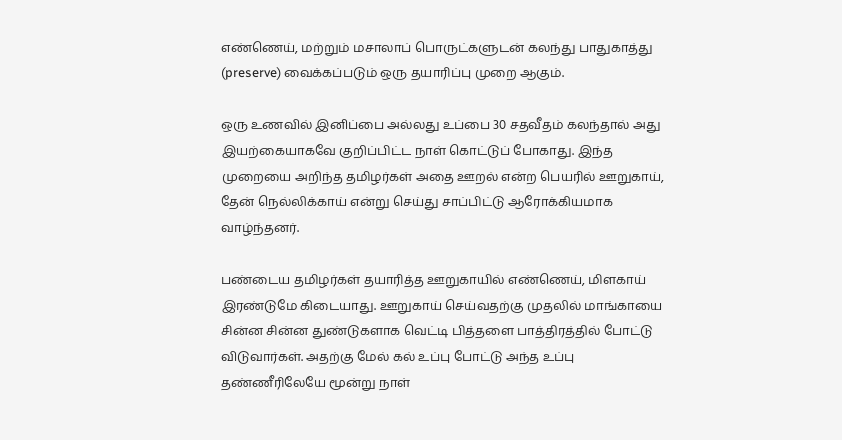எண்ணெய், மற்றும் மசாலாப் பொருட்களுடன் கலந்து பாதுகாத்து (preserve) வைக்கப்படும் ஒரு தயாரிப்பு முறை ஆகும்.

ஒரு உணவில் இனிப்பை அல்லது உப்பை 30 சதவீதம் கலந்தால் அது இயற்கையாகவே குறிப்பிட்ட நாள் கொட்டுப் போகாது. இந்த முறையை அறிந்த தமிழர்கள் அதை ஊறல் என்ற பெயரில் ஊறுகாய், தேன் நெல்லிக்காய் என்று செய்து சாப்பிட்டு ஆரோக்கியமாக வாழ்ந்தனர்.

பண்டைய தமிழர்கள் தயாரித்த ஊறுகாயில் எண்ணெய், மிளகாய் இரண்டுமே கிடையாது. ஊறுகாய் செய்வதற்கு முதலில் மாங்காயை சின்ன சின்ன துண்டுகளாக வெட்டி பித்தளை பாத்திரத்தில் போட்டு விடுவார்கள். அதற்கு மேல் கல் உப்பு போட்டு அந்த உப்பு தண்ணீரிலேயே மூன்று நாள்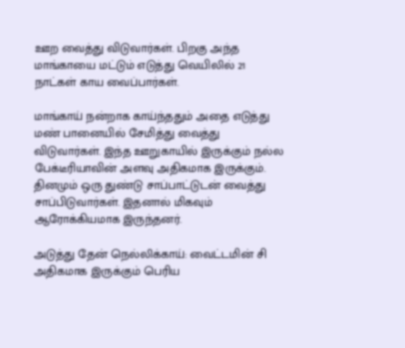ஊற வைத்து விடுவார்கள். பிறகு அந்த மாங்காயை மட்டும் எடுத்து வெயிலில் 21 நாட்கள் காய வைப்பார்கள்.

மாங்காய் நன்றாக காய்ந்ததும் அதை எடுத்து மண் பானையில் சேமித்து வைத்து விடுவார்கள். இந்த ஊறுகாயில் இருக்கும் நல்ல பேக்டீரியாவின் அளவு அதிகமாக இருக்கும். தினமும் ஒரு துண்டு சாப்பாட்டுடன் வைத்து சாப்பிடுவார்கள். இதனால் மிகவும் ஆரோக்கியமாக இருந்தனர்.

அடுத்து தேன் நெல்லிக்காய்: வைட்டமின் சி அதிகமாக இருக்கும் பெரிய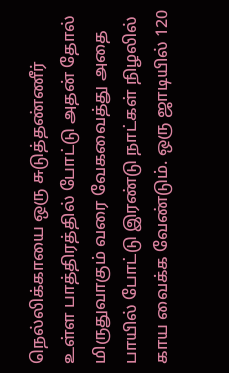நெல்லிக்காயை ஒரு சுடுத்தண்ணீர் உள்ள பாத்திரத்தில் போட்டு அதன் தோல் மிருதுவாகும் வரை வேகவைத்து அதை பாயில் போட்டு இரண்டு நாட்கள் நிழலில் காய வைக்க வேண்டும். ஒரு ஜாடியில் 120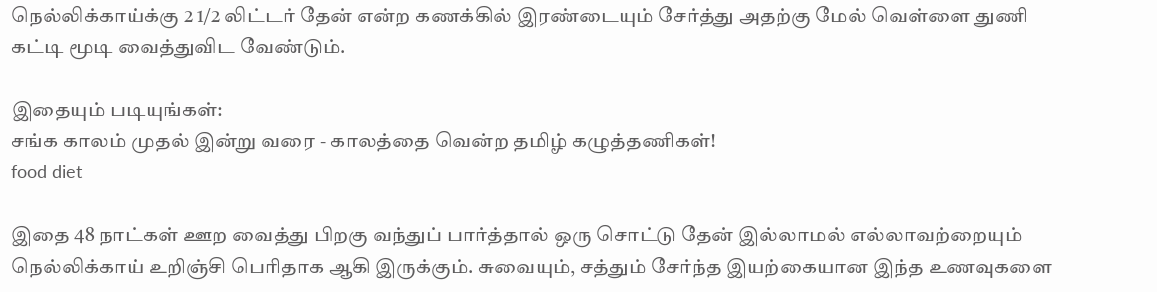நெல்லிக்காய்க்கு 2 1/2 லிட்டர் தேன் என்ற கணக்கில் இரண்டையும் சேர்த்து அதற்கு மேல் வெள்ளை துணி கட்டி மூடி வைத்துவிட வேண்டும்.

இதையும் படியுங்கள்:
சங்க காலம் முதல் இன்று வரை - காலத்தை வென்ற தமிழ் கழுத்தணிகள்!
food diet

இதை 48 நாட்கள் ஊற வைத்து பிறகு வந்துப் பார்த்தால் ஒரு சொட்டு தேன் இல்லாமல் எல்லாவற்றையும் நெல்லிக்காய் உறிஞ்சி பெரிதாக ஆகி இருக்கும். சுவையும், சத்தும் சேர்ந்த இயற்கையான இந்த உணவுகளை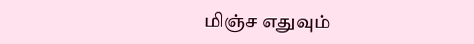மிஞ்ச எதுவும்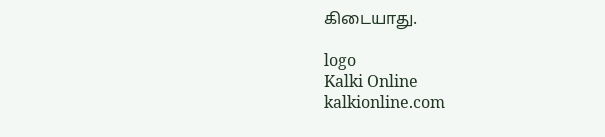கிடையாது.

logo
Kalki Online
kalkionline.com